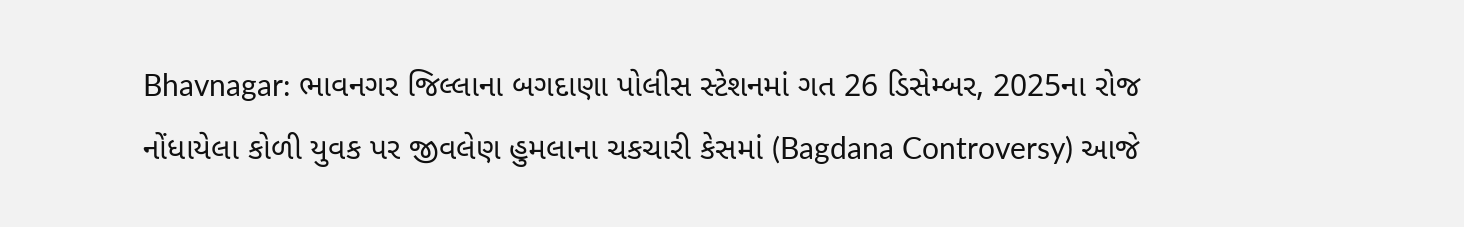Bhavnagar: ભાવનગર જિલ્લાના બગદાણા પોલીસ સ્ટેશનમાં ગત 26 ડિસેમ્બર, 2025ના રોજ નોંધાયેલા કોળી યુવક પર જીવલેણ હુમલાના ચકચારી કેસમાં (Bagdana Controversy) આજે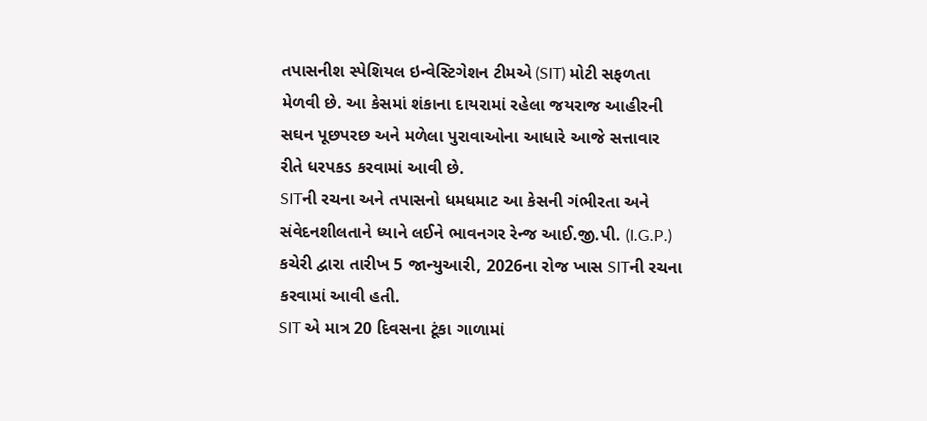તપાસનીશ સ્પેશિયલ ઇન્વેસ્ટિગેશન ટીમએ (SIT) મોટી સફળતા મેળવી છે. આ કેસમાં શંકાના દાયરામાં રહેલા જયરાજ આહીરની સઘન પૂછપરછ અને મળેલા પુરાવાઓના આધારે આજે સત્તાવાર રીતે ધરપકડ કરવામાં આવી છે.
SITની રચના અને તપાસનો ધમધમાટ આ કેસની ગંભીરતા અને સંવેદનશીલતાને ધ્યાને લઈને ભાવનગર રેન્જ આઈ.જી.પી. (I.G.P.) કચેરી દ્વારા તારીખ 5 જાન્યુઆરી, 2026ના રોજ ખાસ SITની રચના કરવામાં આવી હતી.
SIT એ માત્ર 20 દિવસના ટૂંકા ગાળામાં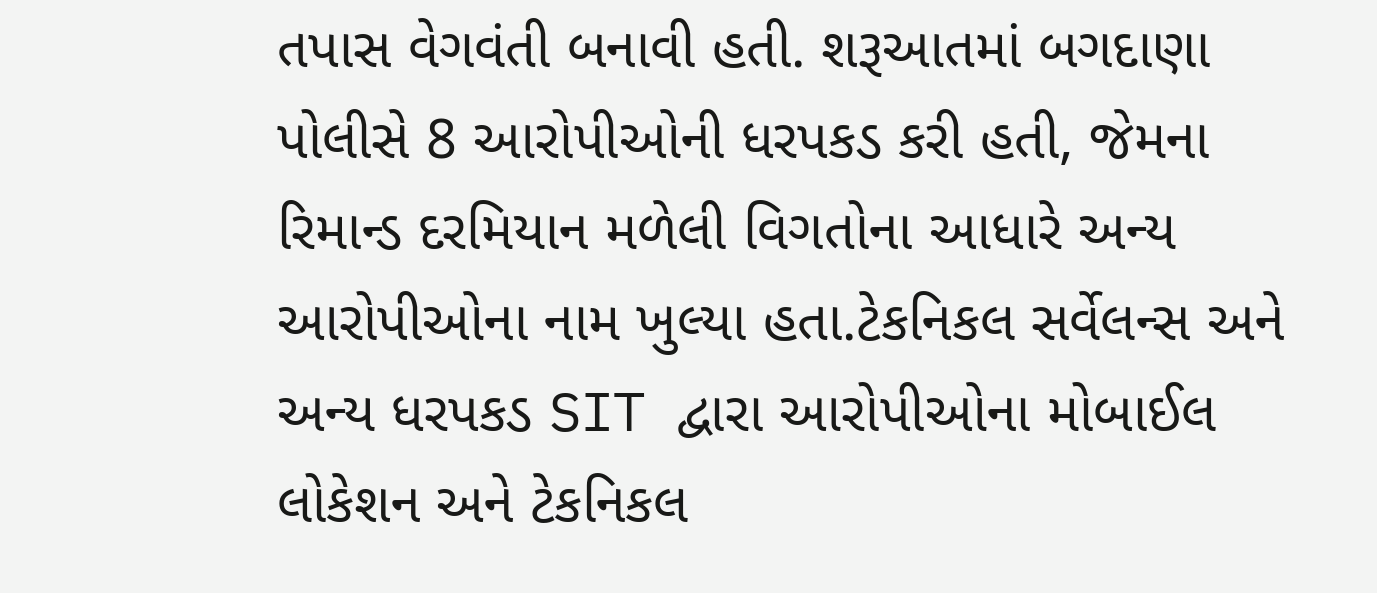તપાસ વેગવંતી બનાવી હતી. શરૂઆતમાં બગદાણા પોલીસે 8 આરોપીઓની ધરપકડ કરી હતી, જેમના રિમાન્ડ દરમિયાન મળેલી વિગતોના આધારે અન્ય આરોપીઓના નામ ખુલ્યા હતા.ટેકનિકલ સર્વેલન્સ અને અન્ય ધરપકડ SIT દ્વારા આરોપીઓના મોબાઈલ લોકેશન અને ટેકનિકલ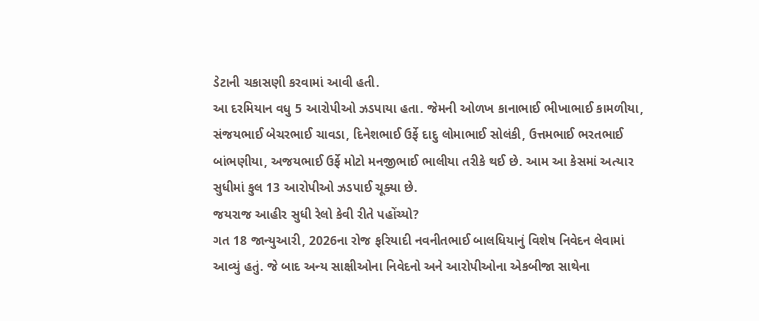ડેટાની ચકાસણી કરવામાં આવી હતી.
આ દરમિયાન વધુ 5 આરોપીઓ ઝડપાયા હતા. જેમની ઓળખ કાનાભાઈ ભીખાભાઈ કામળીયા, સંજયભાઈ બેચરભાઈ ચાવડા, દિનેશભાઈ ઉર્ફે દાદુ લોમાભાઈ સોલંકી, ઉત્તમભાઈ ભરતભાઈ બાંભણીયા, અજયભાઈ ઉર્ફે મોટો મનજીભાઈ ભાલીયા તરીકે થઈ છે. આમ આ કેસમાં અત્યાર સુધીમાં કુલ 13 આરોપીઓ ઝડપાઈ ચૂક્યા છે.
જયરાજ આહીર સુધી રેલો કેવી રીતે પહોંચ્યો?
ગત 18 જાન્યુઆરી, 2026ના રોજ ફરિયાદી નવનીતભાઈ બાલધિયાનું વિશેષ નિવેદન લેવામાં આવ્યું હતું. જે બાદ અન્ય સાક્ષીઓના નિવેદનો અને આરોપીઓના એકબીજા સાથેના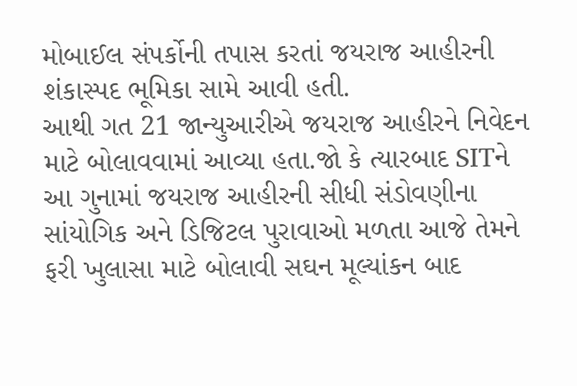મોબાઈલ સંપર્કોની તપાસ કરતાં જયરાજ આહીરની શંકાસ્પદ ભૂમિકા સામે આવી હતી.
આથી ગત 21 જાન્યુઆરીએ જયરાજ આહીરને નિવેદન માટે બોલાવવામાં આવ્યા હતા.જો કે ત્યારબાદ SITને આ ગુનામાં જયરાજ આહીરની સીધી સંડોવણીના સાંયોગિક અને ડિજિટલ પુરાવાઓ મળતા આજે તેમને ફરી ખુલાસા માટે બોલાવી સઘન મૂલ્યાંકન બાદ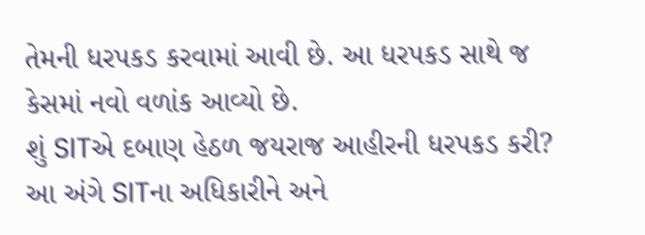તેમની ધરપકડ કરવામાં આવી છે. આ ધરપકડ સાથે જ કેસમાં નવો વળાંક આવ્યો છે.
શું SITએ દબાણ હેઠળ જયરાજ આહીરની ધરપકડ કરી?
આ અંગે SITના અધિકારીને અને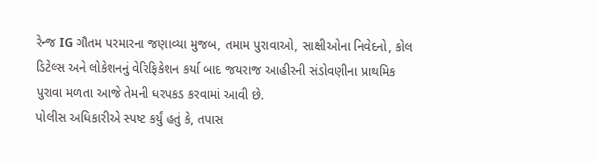રેન્જ IG ગૌતમ પરમારના જણાવ્યા મુજબ, તમામ પુરાવાઓ, સાક્ષીઓના નિવેદનો, કોલ ડિટેલ્સ અને લોકેશનનું વેરિફિકેશન કર્યા બાદ જયરાજ આહીરની સંડોવણીના પ્રાથમિક પુરાવા મળતા આજે તેમની ધરપકડ કરવામાં આવી છે.
પોલીસ અધિકારીએ સ્પષ્ટ કર્યું હતું કે, તપાસ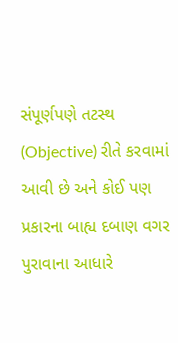સંપૂર્ણપણે તટસ્થ (Objective) રીતે કરવામાં આવી છે અને કોઈ પણ પ્રકારના બાહ્ય દબાણ વગર પુરાવાના આધારે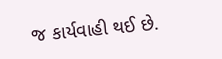જ કાર્યવાહી થઈ છે.